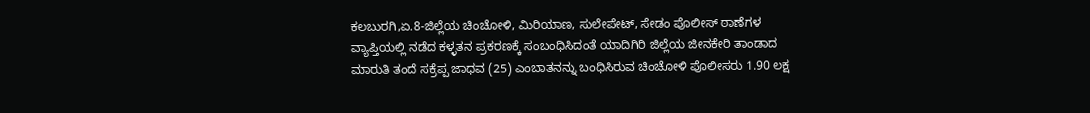ಕಲಬುರಗಿ,ಏ.8-ಜಿಲ್ಲೆಯ ಚಿಂಚೋಳಿ, ಮಿರಿಯಾಣ, ಸುಲೇಪೇಟ್, ಸೇಡಂ ಪೊಲೀಸ್ ಠಾಣೆಗಳ ವ್ಯಾಪ್ತಿಯಲ್ಲಿ ನಡೆದ ಕಳ್ಳತನ ಪ್ರಕರಣಕ್ಕೆ ಸಂಬಂಧಿಸಿದಂತೆ ಯಾದಿಗಿರಿ ಜಿಲ್ಲೆಯ ಜೀನಕೇರಿ ತಾಂಡಾದ ಮಾರುತಿ ತಂದೆ ಸಕ್ರೆಪ್ಪ ಜಾಧವ (25) ಎಂಬಾತನನ್ನು ಬಂಧಿಸಿರುವ ಚಿಂಚೋಳಿ ಪೊಲೀಸರು 1.90 ಲಕ್ಷ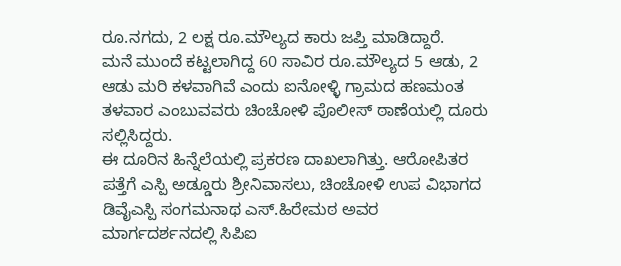ರೂ.ನಗದು, 2 ಲಕ್ಷ ರೂ.ಮೌಲ್ಯದ ಕಾರು ಜಪ್ತಿ ಮಾಡಿದ್ದಾರೆ.
ಮನೆ ಮುಂದೆ ಕಟ್ಟಲಾಗಿದ್ದ 60 ಸಾವಿರ ರೂ.ಮೌಲ್ಯದ 5 ಆಡು, 2 ಆಡು ಮರಿ ಕಳವಾಗಿವೆ ಎಂದು ಐನೋಳ್ಳಿ ಗ್ರಾಮದ ಹಣಮಂತ ತಳವಾರ ಎಂಬುವವರು ಚಿಂಚೋಳಿ ಪೊಲೀಸ್ ಠಾಣೆಯಲ್ಲಿ ದೂರು ಸಲ್ಲಿಸಿದ್ದರು.
ಈ ದೂರಿನ ಹಿನ್ನೆಲೆಯಲ್ಲಿ ಪ್ರಕರಣ ದಾಖಲಾಗಿತ್ತು. ಆರೋಪಿತರ ಪತ್ತೆಗೆ ಎಸ್ಪಿ ಅಡ್ಡೂರು ಶ್ರೀನಿವಾಸಲು, ಚಿಂಚೋಳಿ ಉಪ ವಿಭಾಗದ ಡಿವೈಎಸ್ಪಿ ಸಂಗಮನಾಥ ಎಸ್.ಹಿರೇಮಠ ಅವರ ಮಾರ್ಗದರ್ಶನದಲ್ಲಿ ಸಿಪಿಐ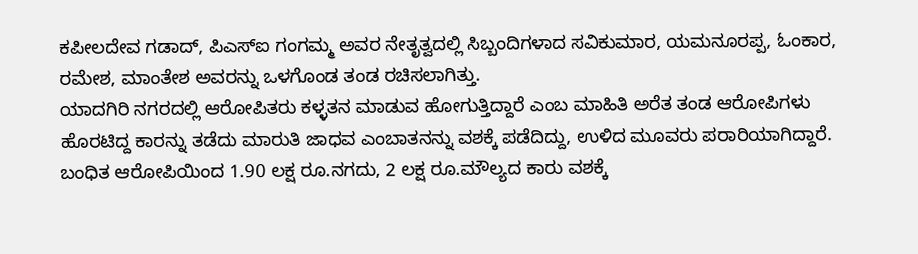ಕಪೀಲದೇವ ಗಡಾದ್, ಪಿಎಸ್ಐ ಗಂಗಮ್ಮ ಅವರ ನೇತೃತ್ವದಲ್ಲಿ ಸಿಬ್ಬಂದಿಗಳಾದ ಸವಿಕುಮಾರ, ಯಮನೂರಪ್ಪ, ಓಂಕಾರ, ರಮೇಶ, ಮಾಂತೇಶ ಅವರನ್ನು ಒಳಗೊಂಡ ತಂಡ ರಚಿಸಲಾಗಿತ್ತು.
ಯಾದಗಿರಿ ನಗರದಲ್ಲಿ ಆರೋಪಿತರು ಕಳ್ಳತನ ಮಾಡುವ ಹೋಗುತ್ತಿದ್ದಾರೆ ಎಂಬ ಮಾಹಿತಿ ಅರೆತ ತಂಡ ಆರೋಪಿಗಳು ಹೊರಟಿದ್ದ ಕಾರನ್ನು ತಡೆದು ಮಾರುತಿ ಜಾಧವ ಎಂಬಾತನನ್ನು ವಶಕ್ಕೆ ಪಡೆದಿದ್ದು, ಉಳಿದ ಮೂವರು ಪರಾರಿಯಾಗಿದ್ದಾರೆ.
ಬಂಧಿತ ಆರೋಪಿಯಿಂದ 1.90 ಲಕ್ಷ ರೂ.ನಗದು, 2 ಲಕ್ಷ ರೂ.ಮೌಲ್ಯದ ಕಾರು ವಶಕ್ಕೆ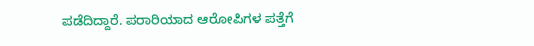ಪಡೆದಿದ್ದಾರೆ. ಪರಾರಿಯಾದ ಆರೋಪಿಗಳ ಪತ್ತೆಗೆ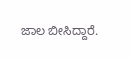ಜಾಲ ಬೀಸಿದ್ದಾರೆ.